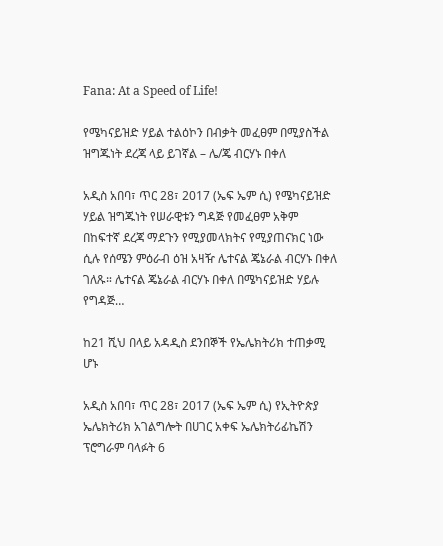Fana: At a Speed of Life!

የሜካናይዝድ ሃይል ተልዕኮን በብቃት መፈፀም በሚያስችል ዝግጁነት ደረጃ ላይ ይገኛል – ሌ/ጄ ብርሃኑ በቀለ

አዲስ አበባ፣ ጥር 28፣ 2017 (ኤፍ ኤም ሲ) የሜካናይዝድ ሃይል ዝግጁነት የሠራዊቱን ግዳጅ የመፈፀም አቅም በከፍተኛ ደረጃ ማደጉን የሚያመላክትና የሚያጠናክር ነው ሲሉ የሰሜን ምዕራብ ዕዝ አዛዥ ሌተናል ጄኔራል ብርሃኑ በቀለ ገለጹ። ሌተናል ጄኔራል ብርሃኑ በቀለ በሜካናይዝድ ሃይሉ የግዳጅ…

ከ21 ሺህ በላይ አዳዲስ ደንበኞች የኤሌክትሪክ ተጠቃሚ ሆኑ

አዲስ አበባ፣ ጥር 28፣ 2017 (ኤፍ ኤም ሲ) የኢትዮጵያ ኤሌክትሪክ አገልግሎት በሀገር አቀፍ ኤሌክትሪፊኬሽን ፕሮግራም ባላፉት 6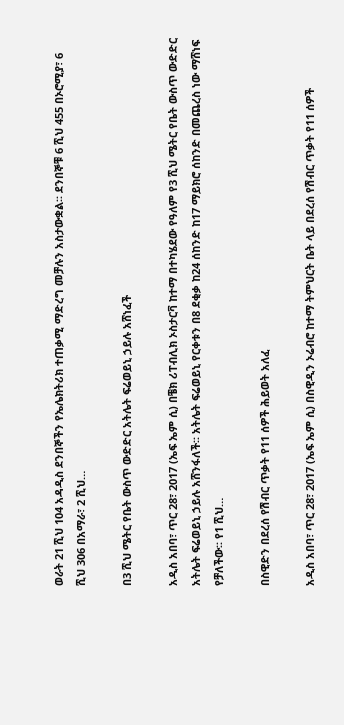ወራት 21 ሺህ 104 አዳዲስ ደንበኞችን የኤሌክትሪክ ተጠቃሚ ማድረግ መቻሉን አስታውቋል፡፡ ደንበኞቹ 6 ሺህ 455 በኦሮሚያ፣ 6 ሺህ 306 በአማራ፣ 2 ሺህ…

በ3 ሺህ ሜትር የቤት ውስጥ ውድድር አትሌት ፍሬወይኒ ኃይሉ አሸነፈች

አዲስ አበባ፣ ጥር 28፣ 2017 (ኤፍ ኤም ሲ) በቼክ ሪፐብሊክ ኦስታርቫ ከተማ በተካሄደው የዓለም የ3 ሺህ ሜትር የቤት ውስጥ ውድድር አትሌት ፍሬወይኒ ኃይሉ አሸንፋለች፡፡ አትሌት ፍሬወይኒ የርቀቱን በ8 ደቂቃ ከ24 ሰከንድ ከ17 ማይክሮ ሰከንድ በመጨረስ ነው ማሸነፍ የቻለችው፡፡ የ1 ሺህ…

በስዊድን በደረሰ የሽብር ጥቃት የ11 ሰዎች ሕይወት አለፈ

አዲስ አበባ፣ ጥር 28፣ 2017 (ኤፍ ኤም ሲ) በስዊዲን ኦሬብሮ ከተማ ትምህርት ቤት ላይ በደረሰ የሽብር ጥቃት የ11 ሰዎች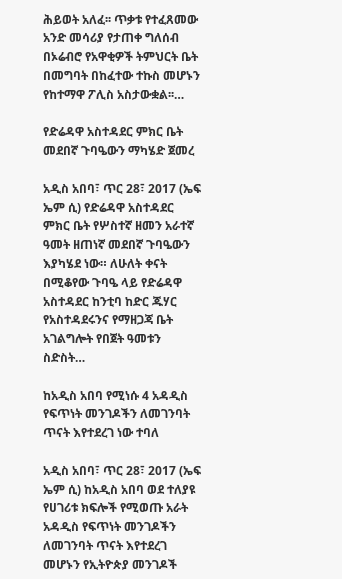ሕይወት አለፈ፡፡ ጥቃቱ የተፈጸመው አንድ መሳሪያ የታጠቀ ግለሰብ በኦሬብሮ የአዋቂዎች ትምህርት ቤት በመግባት በከፈተው ተኩስ መሆኑን የከተማዋ ፖሊስ አስታውቋል፡፡…

የድሬዳዋ አስተዳደር ምክር ቤት መደበኛ ጉባዔውን ማካሄድ ጀመረ

አዲስ አበባ፣ ጥር 28፣ 2017 (ኤፍ ኤም ሲ) የድሬዳዋ አስተዳደር ምክር ቤት የሦስተኛ ዘመን አራተኛ ዓመት ዘጠነኛ መደበኛ ጉባዔውን እያካሄደ ነው። ለሁለት ቀናት በሚቆየው ጉባዔ ላይ የድሬዳዋ አስተዳደር ከንቲባ ከድር ጁሃር የአስተዳደሩንና የማዘጋጃ ቤት አገልግሎት የበጀት ዓመቱን ስድስት…

ከአዲስ አበባ የሚነሱ 4 አዳዲስ የፍጥነት መንገዶችን ለመገንባት ጥናት እየተደረገ ነው ተባለ

አዲስ አበባ፣ ጥር 28፣ 2017 (ኤፍ ኤም ሲ) ከአዲስ አበባ ወደ ተለያዩ የሀገሪቱ ክፍሎች የሚወጡ አራት አዳዲስ የፍጥነት መንገዶችን ለመገንባት ጥናት እየተደረገ መሆኑን የኢትዮጵያ መንገዶች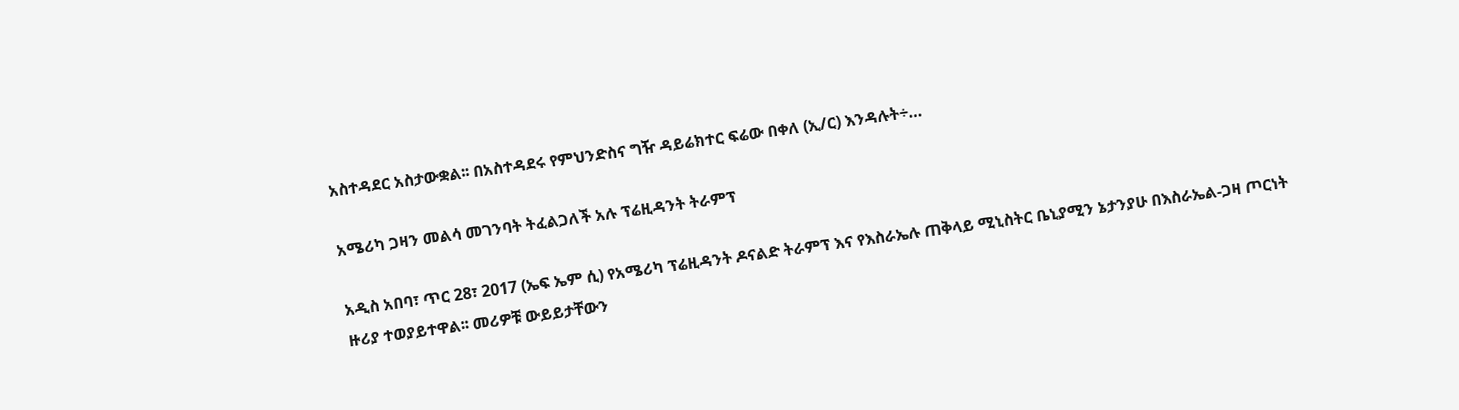አስተዳደር አስታውቋል፡፡ በአስተዳደሩ የምህንድስና ግዥ ዳይሬክተር ፍሬው በቀለ (ኢ/ር) እንዳሉት÷…

አሜሪካ ጋዛን መልሳ መገንባት ትፈልጋለች አሉ ፕሬዚዳንት ትራምፕ

አዲስ አበባ፣ ጥር 28፣ 2017 (ኤፍ ኤም ሲ) የአሜሪካ ፕሬዚዳንት ዶናልድ ትራምፕ እና የእስራኤሉ ጠቅላይ ሚኒስትር ቤኒያሚን ኔታንያሁ በእስራኤል-ጋዛ ጦርነት ዙሪያ ተወያይተዋል፡፡ መሪዎቹ ውይይታቸውን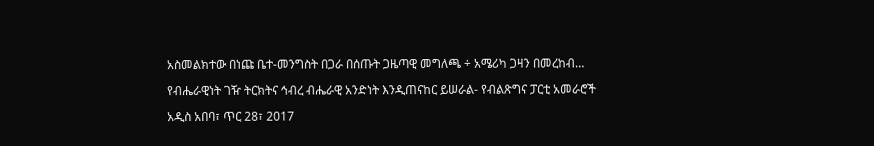አስመልክተው በነጩ ቤተ-መንግስት በጋራ በሰጡት ጋዜጣዊ መግለጫ ÷ አሜሪካ ጋዛን በመረከብ…

የብሔራዊነት ገዥ ትርክትና ኅብረ ብሔራዊ አንድነት እንዲጠናከር ይሠራል- የብልጽግና ፓርቲ አመራሮች

አዲስ አበባ፣ ጥር 28፣ 2017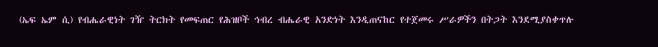(ኤፍ ኤም ሲ) የብሔራዊነት ገዥ ትርክት የመፍጠር የሕዝቦች ኅብረ ብሔራዊ አንድነት እንዲጠናከር የተጀመሩ ሥራዎችን በትጋት እንደሚያስቀጥሉ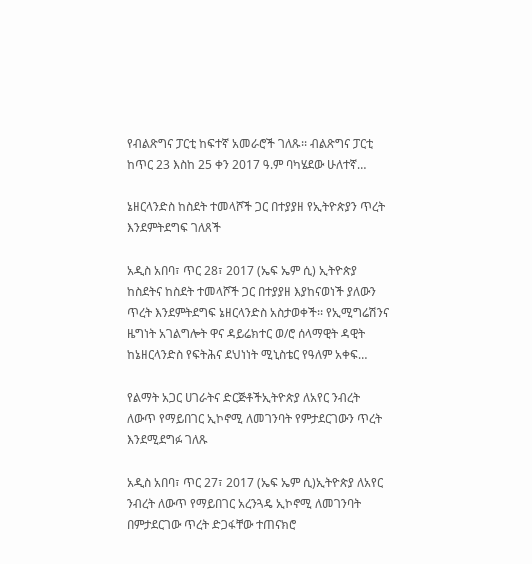የብልጽግና ፓርቲ ከፍተኛ አመራሮች ገለጹ፡፡ ብልጽግና ፓርቲ ከጥር 23 እስከ 25 ቀን 2017 ዓ.ም ባካሄደው ሁለተኛ…

ኔዘርላንድስ ከስደት ተመላሾች ጋር በተያያዘ የኢትዮጵያን ጥረት እንደምትደግፍ ገለጸች

አዲስ አበባ፣ ጥር 28፣ 2017 (ኤፍ ኤም ሲ) ኢትዮጵያ ከስደትና ከስደት ተመላሾች ጋር በተያያዘ እያከናወነች ያለውን ጥረት እንደምትደግፍ ኔዘርላንድስ አስታወቀች፡፡ የኢሚግሬሽንና ዜግነት አገልግሎት ዋና ዳይሬክተር ወ/ሮ ሰላማዊት ዳዊት ከኔዘርላንድስ የፍትሕና ደህነነት ሚኒስቴር የዓለም አቀፍ…

የልማት አጋር ሀገራትና ድርጅቶችኢትዮጵያ ለአየር ንብረት ለውጥ የማይበገር ኢኮኖሚ ለመገንባት የምታደርገውን ጥረት እንደሚደግፉ ገለጹ

አዲስ አበባ፣ ጥር 27፣ 2017 (ኤፍ ኤም ሲ)ኢትዮጵያ ለአየር ንብረት ለውጥ የማይበገር አረንጓዴ ኢኮኖሚ ለመገንባት በምታደርገው ጥረት ድጋፋቸው ተጠናክሮ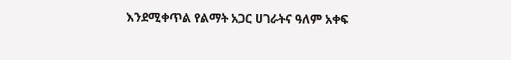እንደሚቀጥል የልማት አጋር ሀገራትና ዓለም አቀፍ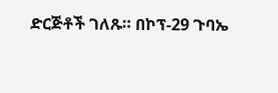ድርጅቶች ገለጹ። በኮፕ-29 ጉባኤ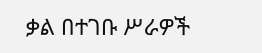ቃል በተገቡ ሥራዎች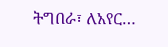ትግበራ፣ ለአየር…